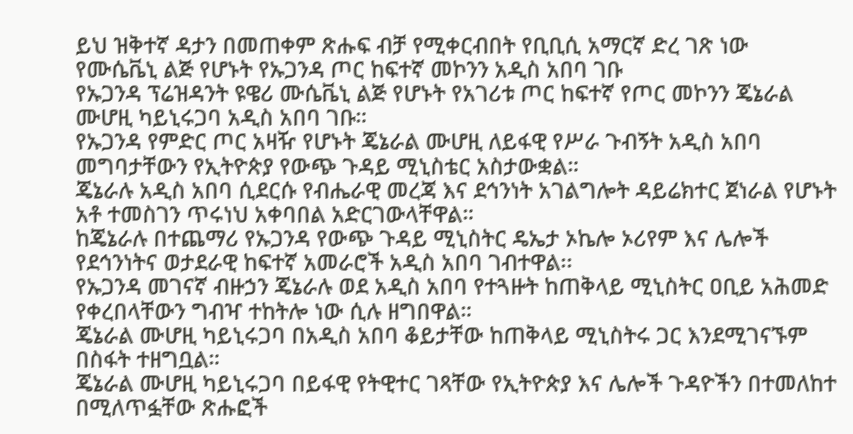ይህ ዝቅተኛ ዳታን በመጠቀም ጽሑፍ ብቻ የሚቀርብበት የቢቢሲ አማርኛ ድረ ገጽ ነው
የሙሴቬኒ ልጅ የሆኑት የኡጋንዳ ጦር ከፍተኛ መኮንን አዲስ አበባ ገቡ
የኡጋንዳ ፕሬዝዳንት ዩዌሪ ሙሴቬኒ ልጅ የሆኑት የአገሪቱ ጦር ከፍተኛ የጦር መኮንን ጄኔራል ሙሆዚ ካይኒሩጋባ አዲስ አበባ ገቡ።
የኡጋንዳ የምድር ጦር አዛዥ የሆኑት ጄኔራል ሙሆዚ ለይፋዊ የሥራ ጉብኝት አዲስ አበባ መግባታቸውን የኢትዮጵያ የውጭ ጉዳይ ሚኒስቴር አስታውቋል።
ጄኔራሉ አዲስ አበባ ሲደርሱ የብሔራዊ መረጃ እና ደኅንነት አገልግሎት ዳይሬክተር ጀነራል የሆኑት አቶ ተመስገን ጥሩነህ አቀባበል አድርገውላቸዋል።
ከጄኔራሉ በተጨማሪ የኡጋንዳ የውጭ ጉዳይ ሚኒስትር ዴኤታ ኦኬሎ ኦሪየም እና ሌሎች የደኅንነትና ወታደራዊ ከፍተኛ አመራሮች አዲስ አበባ ገብተዋል፡፡
የኡጋንዳ መገናኛ ብዙኃን ጄኔራሉ ወደ አዲስ አበባ የተጓዙት ከጠቅላይ ሚኒስትር ዐቢይ አሕመድ የቀረበላቸውን ግብዣ ተከትሎ ነው ሲሉ ዘግበዋል።
ጄኔራል ሙሆዚ ካይኒሩጋባ በአዲስ አበባ ቆይታቸው ከጠቅላይ ሚኒስትሩ ጋር እንደሚገናኙም በስፋት ተዘግቧል።
ጄኔራል ሙሆዚ ካይኒሩጋባ በይፋዊ የትዊተር ገጻቸው የኢትዮጵያ እና ሌሎች ጉዳዮችን በተመለከተ በሚለጥፏቸው ጽሑፎች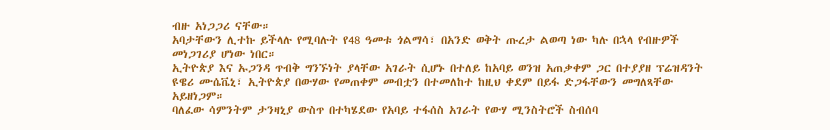ብዙ አነጋጋሪ ናቸው።
አባታቸውን ሊተኩ ይችላሉ የሚባሉት የ48 ዓመቱ ጎልማሳ፣ በአንድ ወቅት ጡረታ ልወጣ ነው ካሉ በኋላ የብዙዎች መነጋገሪያ ሆነው ነበር።
ኢትዮጵያ እና ኡጋንዳ ጥብቅ ግንኙነት ያላቸው አገራት ሲሆኑ በተለይ ከአባይ ወንዝ አጠቃቀም ጋር በተያያዘ ፕሬዝዳንት ዩዌሪ ሙሴቬኒ፣ ኢትዮጵያ በውሃው የመጠቀም መብቷን በተመለከተ ከዚህ ቀደም በይፋ ድጋፋቸውን መግለጻቸው አይዘነጋም።
ባለፈው ሳምንትም ታንዛኒያ ውስጥ በተካሄደው የአባይ ተፋሰስ አገራት የውሃ ሚንስትሮች ስብሰባ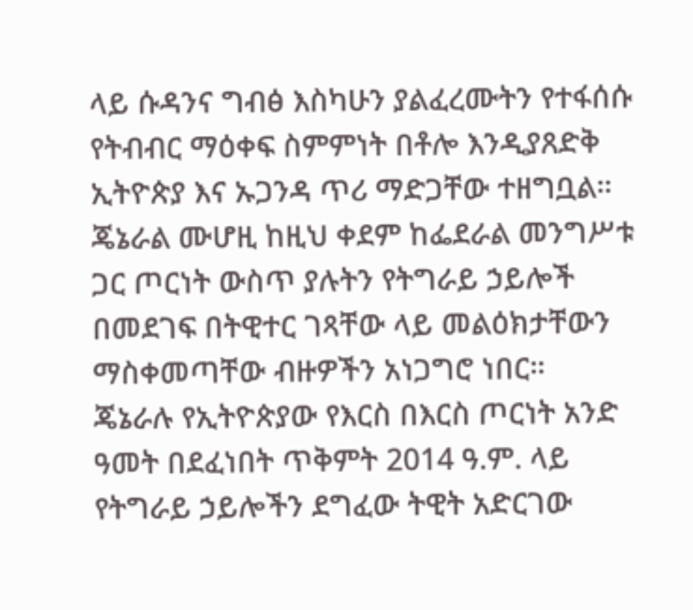ላይ ሱዳንና ግብፅ እስካሁን ያልፈረሙትን የተፋሰሱ የትብብር ማዕቀፍ ስምምነት በቶሎ እንዲያጸድቅ ኢትዮጵያ እና ኡጋንዳ ጥሪ ማድጋቸው ተዘግቧል።
ጄኔራል ሙሆዚ ከዚህ ቀደም ከፌደራል መንግሥቱ ጋር ጦርነት ውስጥ ያሉትን የትግራይ ኃይሎች በመደገፍ በትዊተር ገጻቸው ላይ መልዕክታቸውን ማስቀመጣቸው ብዙዎችን አነጋግሮ ነበር።
ጄኔራሉ የኢትዮጵያው የእርስ በእርስ ጦርነት አንድ ዓመት በደፈነበት ጥቅምት 2014 ዓ.ም. ላይ የትግራይ ኃይሎችን ደግፈው ትዊት አድርገው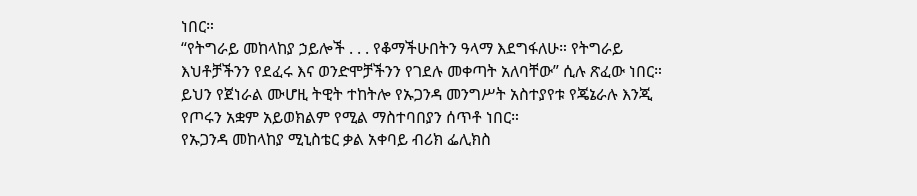ነበር።
“የትግራይ መከላከያ ኃይሎች . . . የቆማችሁበትን ዓላማ እደግፋለሁ። የትግራይ እህቶቻችንን የደፈሩ እና ወንድሞቻችንን የገደሉ መቀጣት አለባቸው” ሲሉ ጽፈው ነበር።
ይህን የጀነራል ሙሆዚ ትዊት ተከትሎ የኡጋንዳ መንግሥት አስተያየቱ የጄኔራሉ እንጂ የጦሩን አቋም አይወክልም የሚል ማስተባበያን ሰጥቶ ነበር።
የኡጋንዳ መከላከያ ሚኒስቴር ቃል አቀባይ ብሪክ ፌሊክስ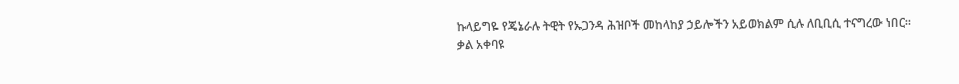ኩላይግዬ የጄኔራሉ ትዊት የኡጋንዳ ሕዝቦች መከላከያ ኃይሎችን አይወክልም ሲሉ ለቢቢሲ ተናግረው ነበር።
ቃል አቀባዩ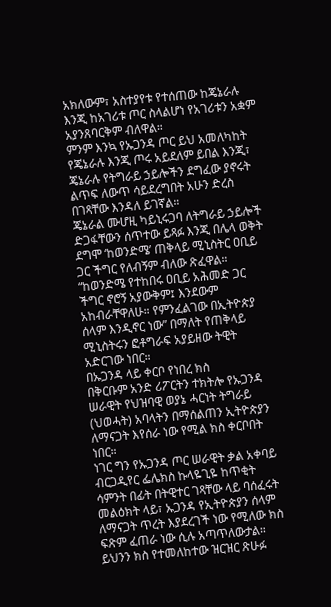አክለውም፣ አስተያየቱ የተሰጠው ከጄኔራሉ እንጂ ከአገሪቱ ጦር ስላልሆነ የአገሪቱን አቋም አያንጸባርቅም ብለዋል።
ምንም እንኳ የኡጋንዳ ጦር ይህ አመለካከት የጄኔራሉ እንጂ ጦሩ አይደለም ይበል እንጂ፣ ጄኔራሉ የትግራይ ኃይሎችን ደግፈው ያኖሩት ልጥፍ ለውጥ ሳይደረግበት አሁን ድረስ በገጻቸው እንዳለ ይገኛል።
ጄኔራል ሙሆዚ ካይኒሩጋባ ለትግራይ ኃይሎች ድጋፋቸውን ሰጥተው ይጻፉ እንጂ በሌላ ወቅት ደግሞ ‘ከወንድሜ’ ጠቅላይ ሚኒስትር ዐቢይ ጋር ችግር የለብኝም ብለው ጽፈዋል።
“ከወንድሜ የተከበሩ ዐቢይ አሕመድ ጋር ችግር ኖሮኝ አያውቅም፤ እንደውም አከብራቸዋለሁ። የምንፈልገው በኢትዮጵያ ሰላም እንዲኖር ነው” በማለት የጠቅላይ ሚኒስትሩን ፎቶግራፍ አያይዘው ትዊት አድርገው ነበር።
በኡጋንዳ ላይ ቀርቦ የነበረ ክስ
በቅርቡም አንድ ሪፖርትን ተክትሎ የኡጋንዳ ሠራዊት የህዝባዊ ወያኔ ሓርነት ትግራይ (ህወሓት) አባላትን በማሰልጠን ኢትዮጵያን ለማናጋት እየሰራ ነው የሚል ክስ ቀርቦበት ነበር።
ነገር ግን የኡጋንዳ ጦር ሠራዊት ቃል አቀባይ ብርጋዲየር ፌሌክስ ኩላዬጊዬ ከጥቂት ሳምንት በፊት በትዊተር ገጻቸው ላይ ባሰፈሩት መልዕክት ላይ፣ ኡጋንዳ የኢትዮጵያን ሰላም ለማናጋት ጥረት እያደረገች ነው የሚለው ክስ ፍጽም ፈጠራ ነው ሲሉ አጣጥለውታል።
ይህንን ክስ የተመለከተው ዝርዝር ጽሁፉ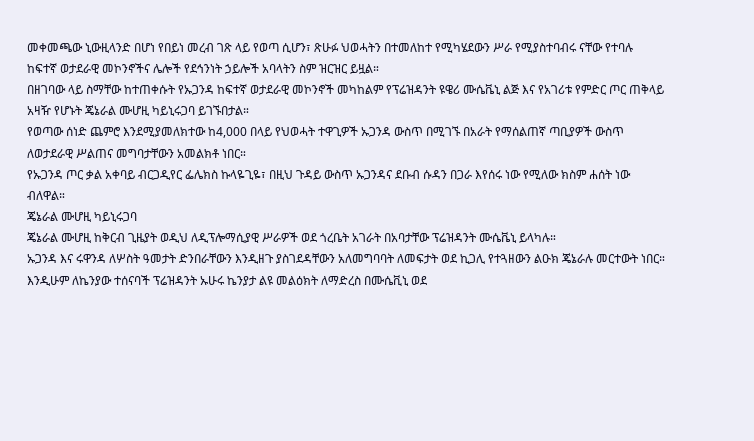መቀመጫው ኒውዚላንድ በሆነ የበይነ መረብ ገጽ ላይ የወጣ ሲሆን፣ ጽሁፉ ህወሓትን በተመለከተ የሚካሄደውን ሥራ የሚያስተባብሩ ናቸው የተባሉ ከፍተኛ ወታደራዊ መኮንኖችና ሌሎች የደኅንነት ኃይሎች አባላትን ስም ዝርዝር ይዟል።
በዘገባው ላይ ስማቸው ከተጠቀሱት የኡጋንዳ ከፍተኛ ወታደራዊ መኮንኖች መካከልም የፕሬዝዳንት ዩዌሪ ሙሴቬኒ ልጅ እና የአገሪቱ የምድር ጦር ጠቅላይ አዛዥ የሆኑት ጄኔራል ሙሆዚ ካይኒሩጋባ ይገኙበታል።
የወጣው ሰነድ ጨምሮ እንደሚያመለክተው ከ4,000 በላይ የህወሓት ተዋጊዎች ኡጋንዳ ውስጥ በሚገኙ በአራት የማሰልጠኛ ጣቢያዎች ውስጥ ለወታደራዊ ሥልጠና መግባታቸውን አመልክቶ ነበር።
የኡጋንዳ ጦር ቃል አቀባይ ብርጋዲየር ፌሌክስ ኩላዬጊዬ፣ በዚህ ጉዳይ ውስጥ ኡጋንዳና ደቡብ ሱዳን በጋራ እየሰሩ ነው የሚለው ክስም ሐሰት ነው ብለዋል።
ጄኔራል ሙሆዚ ካይኒሩጋባ
ጄኔራል ሙሆዚ ከቅርብ ጊዜያት ወዲህ ለዲፕሎማሲያዊ ሥራዎች ወደ ጎረቤት አገራት በአባታቸው ፕሬዝዳንት ሙሴቬኒ ይላካሉ።
ኡጋንዳ እና ሩዋንዳ ለሦስት ዓመታት ድንበራቸውን እንዲዘጉ ያስገደዳቸውን አለመግባባት ለመፍታት ወደ ኪጋሊ የተጓዘውን ልዑክ ጄኔራሉ መርተውት ነበር።
እንዲሁም ለኬንያው ተሰናባች ፕሬዝዳንት ኡሁሩ ኬንያታ ልዩ መልዕክት ለማድረስ በሙሴቪኒ ወደ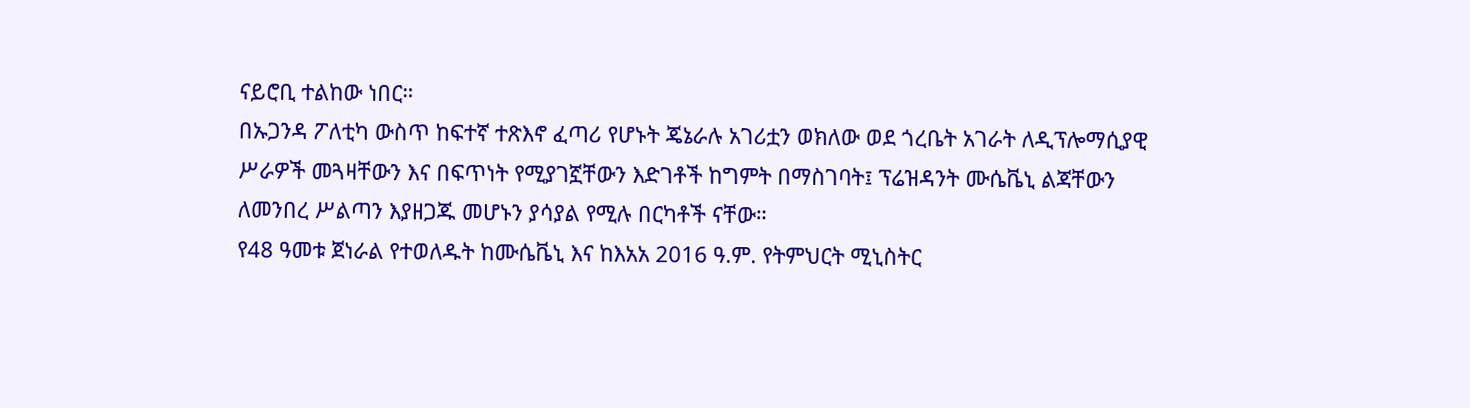ናይሮቢ ተልከው ነበር።
በኡጋንዳ ፖለቲካ ውስጥ ከፍተኛ ተጽእኖ ፈጣሪ የሆኑት ጄኔራሉ አገሪቷን ወክለው ወደ ጎረቤት አገራት ለዲፕሎማሲያዊ ሥራዎች መጓዛቸውን እና በፍጥነት የሚያገኟቸውን እድገቶች ከግምት በማስገባት፤ ፕሬዝዳንት ሙሴቬኒ ልጃቸውን ለመንበረ ሥልጣን እያዘጋጁ መሆኑን ያሳያል የሚሉ በርካቶች ናቸው።
የ48 ዓመቱ ጀነራል የተወለዱት ከሙሴቬኒ እና ከእአአ 2016 ዓ.ም. የትምህርት ሚኒስትር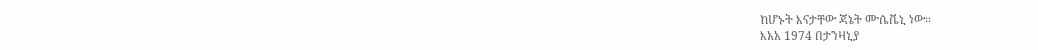ከሆኑት እናታቸው ጃኔት ሙሴቬኒ ነው።
እአአ 1974 በታንዛኒያ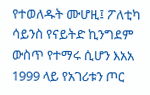የተወለዱት ሙሆዚ፤ ፖለቲካ ሳይንስ የናይትድ ኪንግደም ውስጥ የተማሩ ሲሆን እአአ 1999 ላይ የአገሪቱን ጦር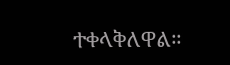ተቀላቅለዋል።